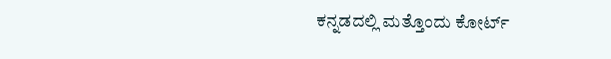ಕನ್ನಡದಲ್ಲಿ ಮತ್ತೊಂದು ಕೋರ್ಟ್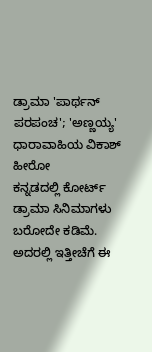ಡ್ರಾಮಾ 'ಪಾರ್ಥನ್ ಪರಪಂಚ'; 'ಅಣ್ಣಯ್ಯ' ಧಾರಾವಾಹಿಯ ವಿಕಾಶ್ ಹೀರೋ
ಕನ್ನಡದಲ್ಲಿ ಕೋರ್ಟ್ ಡ್ರಾಮಾ ಸಿನಿಮಾಗಳು ಬರೋದೇ ಕಡಿಮೆ. ಅದರಲ್ಲಿ ಇತ್ತೀಚೆಗೆ ಈ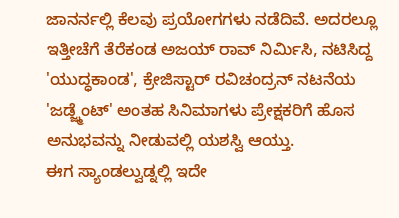ಜಾನರ್ನಲ್ಲಿ ಕೆಲವು ಪ್ರಯೋಗಗಳು ನಡೆದಿವೆ. ಅದರಲ್ಲೂ ಇತ್ತೀಚೆಗೆ ತೆರೆಕಂಡ ಅಜಯ್ ರಾವ್ ನಿರ್ಮಿಸಿ, ನಟಿಸಿದ್ದ 'ಯುದ್ಧಕಾಂಡ', ಕ್ರೇಜಿಸ್ಟಾರ್ ರವಿಚಂದ್ರನ್ ನಟನೆಯ 'ಜಡ್ಜ್ಮೆಂಟ್' ಅಂತಹ ಸಿನಿಮಾಗಳು ಪ್ರೇಕ್ಷಕರಿಗೆ ಹೊಸ ಅನುಭವನ್ನು ನೀಡುವಲ್ಲಿ ಯಶಸ್ವಿ ಆಯ್ತು.
ಈಗ ಸ್ಯಾಂಡಲ್ವುಡ್ನಲ್ಲಿ ಇದೇ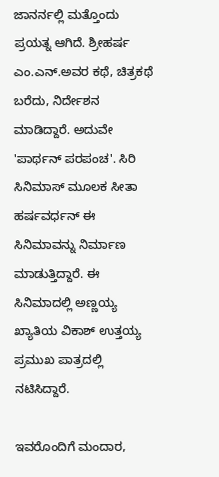ಜಾನರ್ನಲ್ಲಿ ಮತ್ತೊಂದು ಪ್ರಯತ್ನ ಆಗಿದೆ. ಶ್ರೀಹರ್ಷ ಎಂ.ಎನ್.ಅವರ ಕಥೆ, ಚಿತ್ರಕಥೆ ಬರೆದು, ನಿರ್ದೇಶನ ಮಾಡಿದ್ದಾರೆ. ಅದುವೇ 'ಪಾರ್ಥನ್ ಪರಪಂಚ'. ಸಿರಿ ಸಿನಿಮಾಸ್ ಮೂಲಕ ಸೀತಾ ಹರ್ಷವರ್ಧನ್ ಈ ಸಿನಿಮಾವನ್ನು ನಿರ್ಮಾಣ ಮಾಡುತ್ತಿದ್ದಾರೆ. ಈ ಸಿನಿಮಾದಲ್ಲಿ ಅಣ್ಣಯ್ಯ ಖ್ಯಾತಿಯ ವಿಕಾಶ್ ಉತ್ತಯ್ಯ ಪ್ರಮುಖ ಪಾತ್ರದಲ್ಲಿ ನಟಿಸಿದ್ದಾರೆ.

ಇವರೊಂದಿಗೆ ಮಂದಾರ,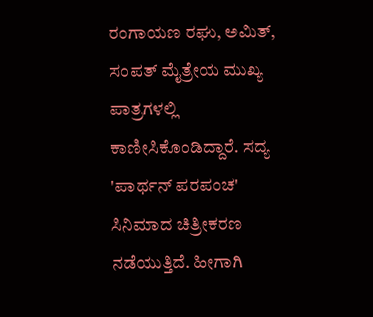ರಂಗಾಯಣ ರಘು, ಅಮಿತ್, ಸಂಪತ್ ಮೈತ್ರೇಯ ಮುಖ್ಯ ಪಾತ್ರಗಳಲ್ಲಿ ಕಾಣೀಸಿಕೊಂಡಿದ್ದಾರೆ. ಸದ್ಯ 'ಪಾರ್ಥನ್ ಪರಪಂಚ' ಸಿನಿಮಾದ ಚಿತ್ರೀಕರಣ ನಡೆಯುತ್ತಿದೆ. ಹೀಗಾಗಿ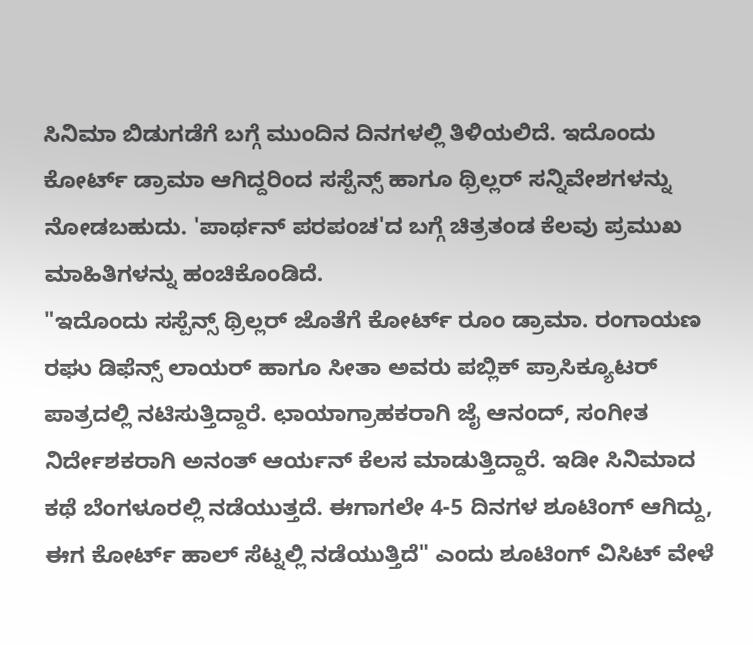ಸಿನಿಮಾ ಬಿಡುಗಡೆಗೆ ಬಗ್ಗೆ ಮುಂದಿನ ದಿನಗಳಲ್ಲಿ ತಿಳಿಯಲಿದೆ. ಇದೊಂದು ಕೋರ್ಟ್ ಡ್ರಾಮಾ ಆಗಿದ್ದರಿಂದ ಸಸ್ಪೆನ್ಸ್ ಹಾಗೂ ಥ್ರಿಲ್ಲರ್ ಸನ್ನಿವೇಶಗಳನ್ನು ನೋಡಬಹುದು. 'ಪಾರ್ಥನ್ ಪರಪಂಚ'ದ ಬಗ್ಗೆ ಚಿತ್ರತಂಡ ಕೆಲವು ಪ್ರಮುಖ ಮಾಹಿತಿಗಳನ್ನು ಹಂಚಿಕೊಂಡಿದೆ.
"ಇದೊಂದು ಸಸ್ಪೆನ್ಸ್ ಥ್ರಿಲ್ಲರ್ ಜೊತೆಗೆ ಕೋರ್ಟ್ ರೂಂ ಡ್ರಾಮಾ. ರಂಗಾಯಣ ರಘು ಡಿಫೆನ್ಸ್ ಲಾಯರ್ ಹಾಗೂ ಸೀತಾ ಅವರು ಪಬ್ಲಿಕ್ ಪ್ರಾಸಿಕ್ಯೂಟರ್ ಪಾತ್ರದಲ್ಲಿ ನಟಿಸುತ್ತಿದ್ದಾರೆ. ಛಾಯಾಗ್ರಾಹಕರಾಗಿ ಜೈ ಆನಂದ್, ಸಂಗೀತ ನಿರ್ದೇಶಕರಾಗಿ ಅನಂತ್ ಆರ್ಯನ್ ಕೆಲಸ ಮಾಡುತ್ತಿದ್ದಾರೆ. ಇಡೀ ಸಿನಿಮಾದ ಕಥೆ ಬೆಂಗಳೂರಲ್ಲಿ ನಡೆಯುತ್ತದೆ. ಈಗಾಗಲೇ 4-5 ದಿನಗಳ ಶೂಟಿಂಗ್ ಆಗಿದ್ದು, ಈಗ ಕೋರ್ಟ್ ಹಾಲ್ ಸೆಟ್ನಲ್ಲಿ ನಡೆಯುತ್ತಿದೆ" ಎಂದು ಶೂಟಿಂಗ್ ವಿಸಿಟ್ ವೇಳೆ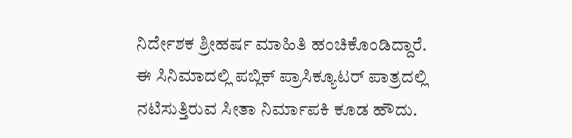ನಿರ್ದೇಶಕ ಶ್ರೀಹರ್ಷ ಮಾಹಿತಿ ಹಂಚಿಕೊಂಡಿದ್ದಾರೆ.
ಈ ಸಿನಿಮಾದಲ್ಲಿ ಪಬ್ಲಿಕ್ ಪ್ರಾಸಿಕ್ಯೂಟರ್ ಪಾತ್ರದಲ್ಲಿ ನಟಿಸುತ್ತಿರುವ ಸೀತಾ ನಿರ್ಮಾಪಕಿ ಕೂಡ ಹೌದು.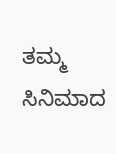ತಮ್ಮ ಸಿನಿಮಾದ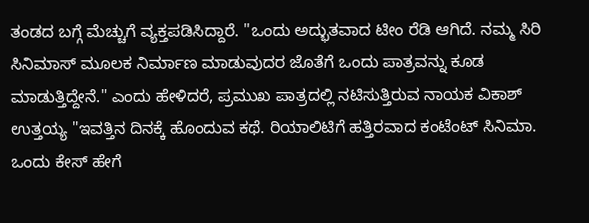ತಂಡದ ಬಗ್ಗೆ ಮೆಚ್ಚುಗೆ ವ್ಯಕ್ತಪಡಿಸಿದ್ದಾರೆ. "ಒಂದು ಅದ್ಭುತವಾದ ಟೀಂ ರೆಡಿ ಆಗಿದೆ. ನಮ್ಮ ಸಿರಿ ಸಿನಿಮಾಸ್ ಮೂಲಕ ನಿರ್ಮಾಣ ಮಾಡುವುದರ ಜೊತೆಗೆ ಒಂದು ಪಾತ್ರವನ್ನು ಕೂಡ ಮಾಡುತ್ತಿದ್ದೇನೆ." ಎಂದು ಹೇಳಿದರೆ, ಪ್ರಮುಖ ಪಾತ್ರದಲ್ಲಿ ನಟಿಸುತ್ತಿರುವ ನಾಯಕ ವಿಕಾಶ್ ಉತ್ತಯ್ಯ "ಇವತ್ತಿನ ದಿನಕ್ಕೆ ಹೊಂದುವ ಕಥೆ. ರಿಯಾಲಿಟಿಗೆ ಹತ್ತಿರವಾದ ಕಂಟೆಂಟ್ ಸಿನಿಮಾ. ಒಂದು ಕೇಸ್ ಹೇಗೆ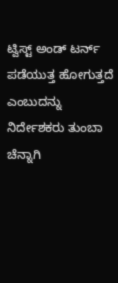ಟ್ವಿಸ್ಟ್ ಅಂಡ್ ಟರ್ನ್ ಪಡೆಯುತ್ತ ಹೋಗುತ್ತದೆ ಎಂಬುದನ್ನು ನಿರ್ದೇಶಕರು ತುಂಬಾ ಚೆನ್ನಾಗಿ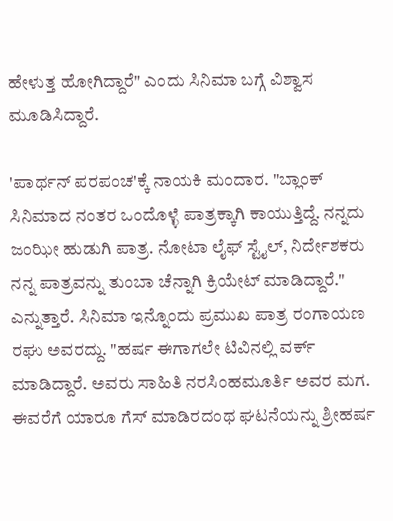ಹೇಳುತ್ತ ಹೋಗಿದ್ದಾರೆ" ಎಂದು ಸಿನಿಮಾ ಬಗ್ಗೆ ವಿಶ್ವಾಸ ಮೂಡಿಸಿದ್ದಾರೆ.

'ಪಾರ್ಥನ್ ಪರಪಂಚ'ಕ್ಕೆ ನಾಯಕಿ ಮಂದಾರ. "ಬ್ಲಾಂಕ್ ಸಿನಿಮಾದ ನಂತರ ಒಂದೊಳ್ಳೆ ಪಾತ್ರಕ್ಕಾಗಿ ಕಾಯುತ್ತಿದ್ದೆ. ನನ್ನದು ಜಂಝೀ ಹುಡುಗಿ ಪಾತ್ರ. ನೋಟಾ ಲೈಫ್ ಸ್ಟೈಲ್, ನಿರ್ದೇಶಕರು ನನ್ನ ಪಾತ್ರವನ್ನು ತುಂಬಾ ಚೆನ್ನಾಗಿ ಕ್ರಿಯೇಟ್ ಮಾಡಿದ್ದಾರೆ." ಎನ್ನುತ್ತಾರೆ. ಸಿನಿಮಾ ಇನ್ನೊಂದು ಪ್ರಮುಖ ಪಾತ್ರ ರಂಗಾಯಣ ರಘು ಅವರದ್ದು. "ಹರ್ಷ ಈಗಾಗಲೇ ಟಿವಿನಲ್ಲಿ ವರ್ಕ್ ಮಾಡಿದ್ದಾರೆ. ಅವರು ಸಾಹಿತಿ ನರಸಿಂಹಮೂರ್ತಿ ಅವರ ಮಗ. ಈವರೆಗೆ ಯಾರೂ ಗೆಸ್ ಮಾಡಿರದಂಥ ಘಟನೆಯನ್ನು ಶ್ರೀಹರ್ಷ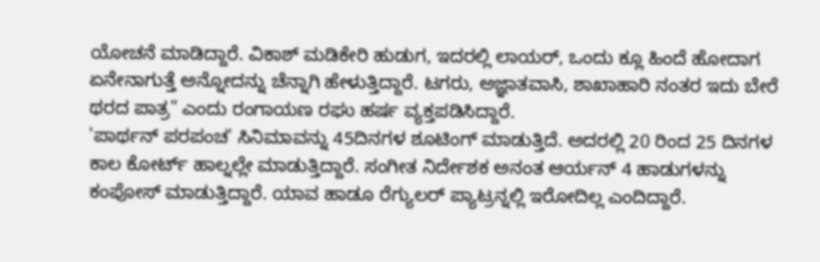ಯೋಚನೆ ಮಾಡಿದ್ದಾರೆ. ವಿಕಾಶ್ ಮಡಿಕೇರಿ ಹುಡುಗ, ಇದರಲ್ಲಿ ಲಾಯರ್, ಒಂದು ಕ್ಲೂ ಹಿಂದೆ ಹೋದಾಗ ಏನೇನಾಗುತ್ತೆ ಅನ್ನೋದನ್ನು ಚೆನ್ನಾಗಿ ಹೇಳುತ್ತಿದ್ದಾರೆ. ಟಗರು, ಅಜ್ಞಾತವಾಸಿ, ಶಾಖಾಹಾರಿ ನಂತರ ಇದು ಬೇರೆ ಥರದ ಪಾತ್ರ" ಎಂದು ರಂಗಾಯಣ ರಘು ಹರ್ಷ ವ್ಯಕ್ತಪಡಿಸಿದ್ದಾರೆ.
'ಪಾರ್ಥನ್ ಪರಪಂಚ' ಸಿನಿಮಾವನ್ನು 45ದಿನಗಳ ಶೂಟಿಂಗ್ ಮಾಡುತ್ತಿದೆ. ಅದರಲ್ಲಿ 20 ರಿಂದ 25 ದಿನಗಳ ಕಾಲ ಕೋರ್ಟ್ ಹಾಲ್ನಲ್ಲೇ ಮಾಡುತ್ತಿದ್ದಾರೆ. ಸಂಗೀತ ನಿರ್ದೇಶಕ ಅನಂತ ಆರ್ಯನ್ 4 ಹಾಡುಗಳನ್ನು ಕಂಪೋಸ್ ಮಾಡುತ್ತಿದ್ದಾರೆ. ಯಾವ ಹಾಡೂ ರೆಗ್ಯುಲರ್ ಪ್ಯಾಟ್ರನ್ನಲ್ಲಿ ಇರೋದಿಲ್ಲ ಎಂದಿದ್ದಾರೆ.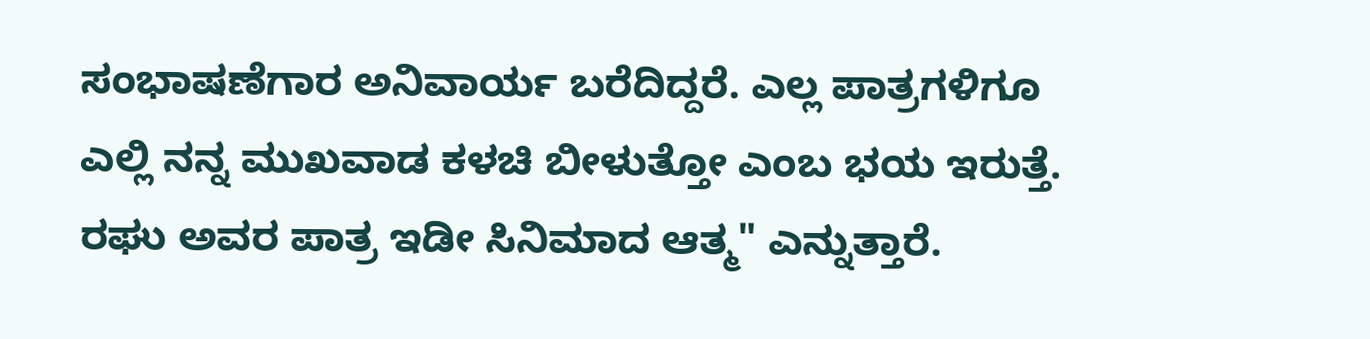ಸಂಭಾಷಣೆಗಾರ ಅನಿವಾರ್ಯ ಬರೆದಿದ್ದರೆ. ಎಲ್ಲ ಪಾತ್ರಗಳಿಗೂ ಎಲ್ಲಿ ನನ್ನ ಮುಖವಾಡ ಕಳಚಿ ಬೀಳುತ್ತೋ ಎಂಬ ಭಯ ಇರುತ್ತೆ. ರಘು ಅವರ ಪಾತ್ರ ಇಡೀ ಸಿನಿಮಾದ ಆತ್ಮ" ಎನ್ನುತ್ತಾರೆ.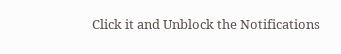Click it and Unblock the Notifications